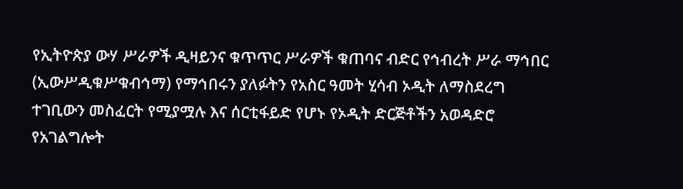የኢትዮጵያ ውሃ ሥራዎች ዲዛይንና ቁጥጥር ሥራዎች ቁጠባና ብድር የኅብረት ሥራ ማኅበር (ኢውሥዲቁሥቁብኅማ) የማኅበሩን ያለፉትን የአስር ዓመት ሂሳብ ኦዲት ለማስደረግ ተገቢውን መስፈርት የሚያሟሉ እና ሰርቲፋይድ የሆኑ የኦዲት ድርጅቶችን አወዳድሮ የአገልግሎት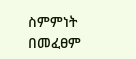ስምምነት በመፈፀም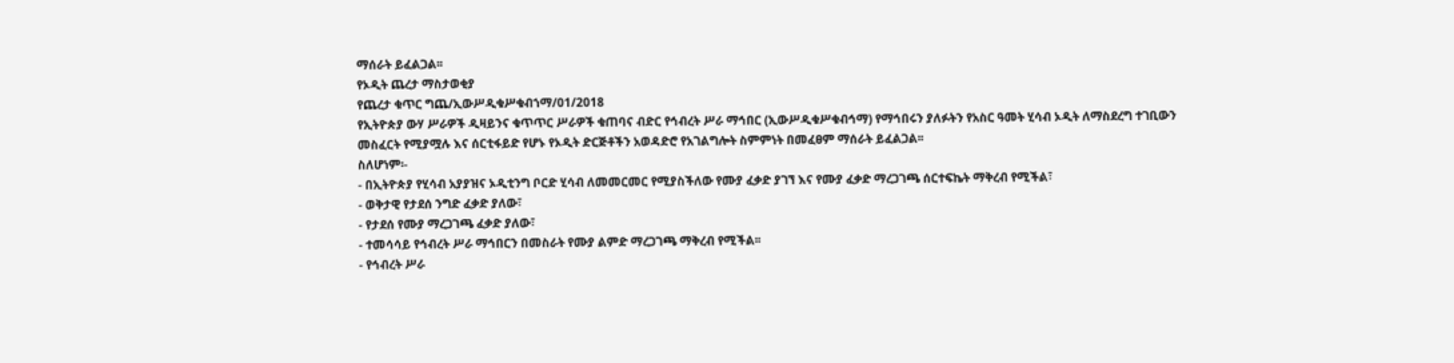ማሰራት ይፈልጋል፡፡
የኦዲት ጨረታ ማስታወቂያ
የጨረታ ቁጥር ግጨ/ኢውሥዲቁሥቁብኀማ/01/2018
የኢትዮጵያ ውሃ ሥራዎች ዲዛይንና ቁጥጥር ሥራዎች ቁጠባና ብድር የኅብረት ሥራ ማኅበር (ኢውሥዲቁሥቁብኅማ) የማኅበሩን ያለፉትን የአስር ዓመት ሂሳብ ኦዲት ለማስደረግ ተገቢውን መስፈርት የሚያሟሉ እና ሰርቲፋይድ የሆኑ የኦዲት ድርጅቶችን አወዳድሮ የአገልግሎት ስምምነት በመፈፀም ማሰራት ይፈልጋል፡፡
ስለሆነም፡-
- በኢትዮጵያ የሂሳብ አያያዝና ኦዲቲንግ ቦርድ ሂሳብ ለመመርመር የሚያስችለው የሙያ ፈቃድ ያገኘ እና የሙያ ፈቃድ ማረጋገጫ ሰርተፍኬት ማቅረብ የሚችል፣
- ወቅታዊ የታደሰ ንግድ ፈቃድ ያለው፣
- የታደሰ የሙያ ማረጋገጫ ፈቃድ ያለው፣
- ተመሳሳይ የኅብረት ሥራ ማኅበርን በመስራት የሙያ ልምድ ማረጋገጫ ማቅረብ የሚችል፡፡
- የኅብረት ሥራ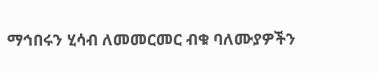ማኅበሩን ሂሳብ ለመመርመር ብቁ ባለሙያዎችን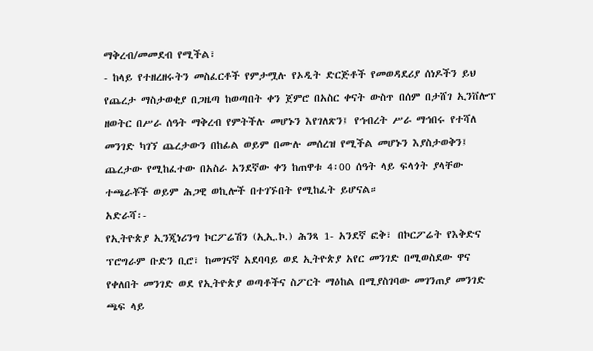ማቅረብ/መመደብ የሚችል፣
- ከላይ የተዘረዘሩትን መስፈርቶች የምታሟሉ የኦዲት ድርጅቶች የመወዳደሪያ ሰነዶችን ይህ የጨረታ ማስታወቂያ በጋዜጣ ከወጣበት ቀን ጀምሮ በአስር ቀናት ውስጥ በሰም በታሸገ ኢንቨሎፕ ዘወትር በሥራ ሰዓት ማቅረብ የምትችሉ መሆኑን እየገለጽን፤ የኅብረት ሥራ ማኅበሩ የተሻለ መንገድ ካገኘ ጨረታውን በከፊል ወይም በሙሉ መሰረዝ የሚችል መሆኑን እያስታወቅን፤ ጨረታው የሚከፈተው በአስራ አንደኛው ቀን ከጠዋቱ 4፡00 ሰዓት ላይ ፍላጎት ያላቸው ተጫራቾች ወይም ሕጋዊ ወኪሎች በተገኙበት የሚከፈት ይሆናል።
አድራሻ፡-
የኢትዮጵያ ኢንጂነሪንግ ኮርፖሬሽን (ኢኢ.ኮ.) ሕንጻ 1- አንደኛ ፎቅ፣ በኮርፖሬት የእቅድና ፕሮግራም ቡድን ቢሮ፣ ከመገናኛ አደባባይ ወደ ኢትዮጵያ አየር መንገድ በሚወስደው ዋና የቀለበት መንገድ ወደ የኢትዮጵያ ወጣቶችና ስፖርት ማዕከል በሚያስገባው መገንጠያ መንገድ ጫፍ ላይ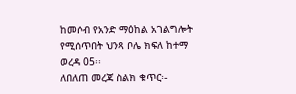ከመሶብ የአንድ ማዕከል አገልግሎት የሚሰጥበት ህንጻ ቦሌ ክፍለ ከተማ ወረዳ 05፡፡
ለበለጠ መረጃ ስልክ ቁጥር፡-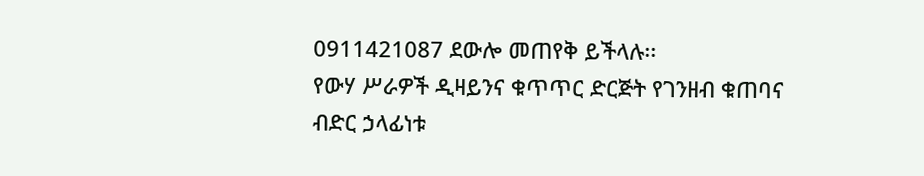0911421087 ደውሎ መጠየቅ ይችላሉ፡፡
የውሃ ሥራዎች ዲዛይንና ቁጥጥር ድርጅት የገንዘብ ቁጠባና ብድር ኃላፊነቱ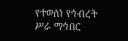የተወሰነ የኅብረት ሥራ ማኅበር